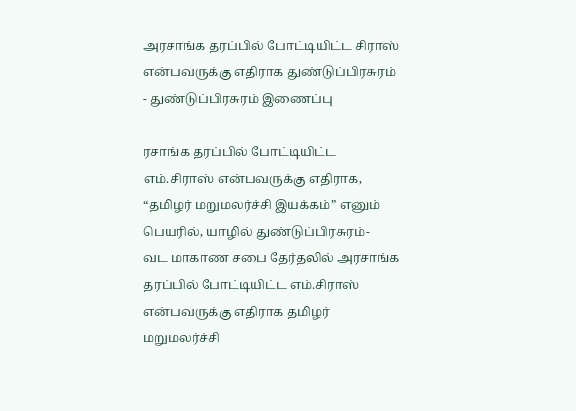அரசாங்க தரப்பில் போட்டியிட்ட சிராஸ் என்பவருக்கு எதிராக துண்டுப்பிரசுரம் - துண்டுப்பிரசுரம் இணைப்பு

ரசாங்க தரப்பில் போட்டியிட்ட எம்.சிராஸ் என்பவருக்கு எதிராக, “தமிழர் மறுமலர்ச்சி இயக்கம்” எனும் பெயரில், யாழில் துண்டுப்பிரசுரம்-
வட மாகாண சபை தேர்தலில் அரசாங்க தரப்பில் போட்டியிட்ட எம்.சிராஸ் என்பவருக்கு எதிராக தமிழர் மறுமலர்ச்சி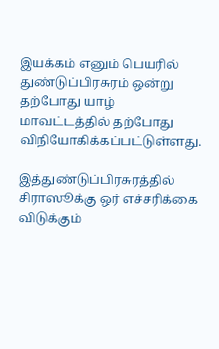இயக்கம் எனும் பெயரில் துண்டுப்பிரசுரம் ஒன்று தற்போது யாழ் மாவட்டத்தில் தற்போது விநியோகிக்கப்பட்டுள்ளது.

இத்துண்டுப்பிரசுரத்தில் சிராஸூக்கு ஒர் எச்சரிக்கை விடுக்கும்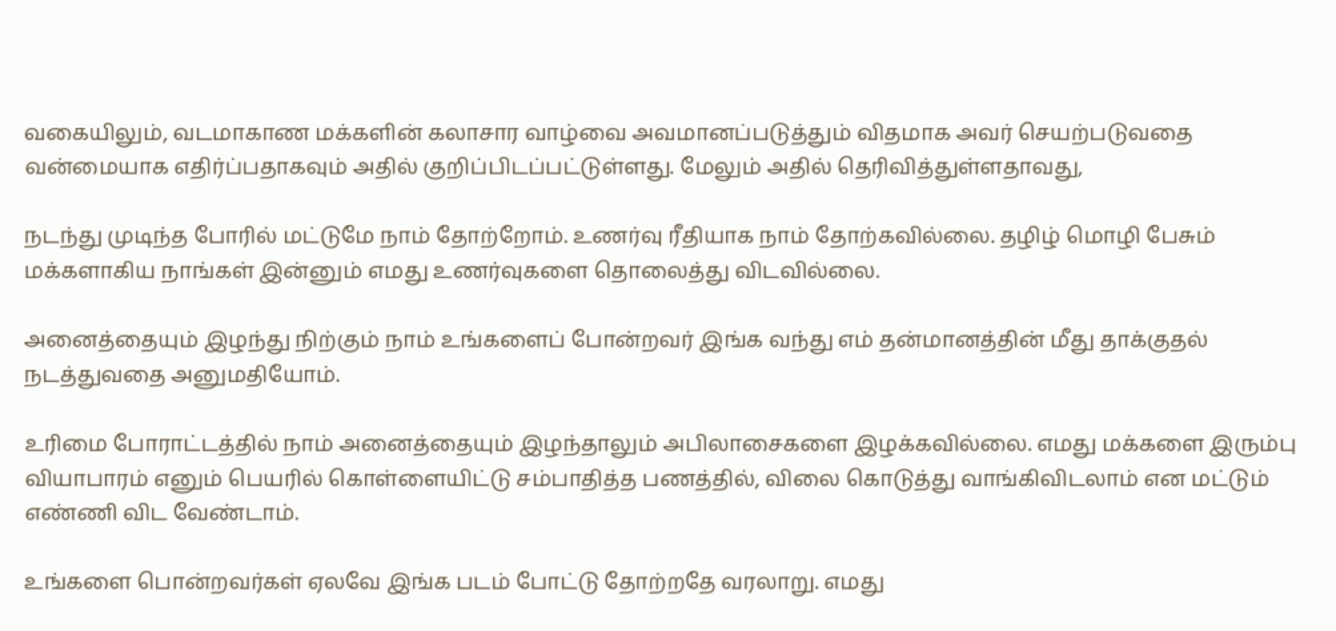வகையிலும், வடமாகாண மக்களின் கலாசார வாழ்வை அவமானப்படுத்தும் விதமாக அவர் செயற்படுவதை வன்மையாக எதிர்ப்பதாகவும் அதில் குறிப்பிடப்பட்டுள்ளது. மேலும் அதில் தெரிவித்துள்ளதாவது,

நடந்து முடிந்த போரில் மட்டுமே நாம் தோற்றோம். உணர்வு ரீதியாக நாம் தோற்கவில்லை. தழிழ் மொழி பேசும் மக்களாகிய நாங்கள் இன்னும் எமது உணர்வுகளை தொலைத்து விடவில்லை.

அனைத்தையும் இழந்து நிற்கும் நாம் உங்களைப் போன்றவர் இங்க வந்து எம் தன்மானத்தின் மீது தாக்குதல் நடத்துவதை அனுமதியோம்.

உரிமை போராட்டத்தில் நாம் அனைத்தையும் இழந்தாலும் அபிலாசைகளை இழக்கவில்லை. எமது மக்களை இரும்பு வியாபாரம் எனும் பெயரில் கொள்ளையிட்டு சம்பாதித்த பணத்தில், விலை கொடுத்து வாங்கிவிடலாம் என மட்டும் எண்ணி விட வேண்டாம்.

உங்களை பொன்றவர்கள் ஏலவே இங்க படம் போட்டு தோற்றதே வரலாறு. எமது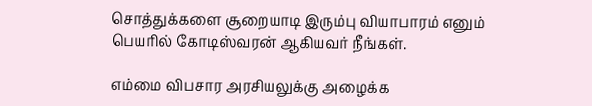சொத்துக்களை சூறையாடி இரும்பு வியாபாரம் எனும் பெயரில் கோடிஸ்வரன் ஆகியவர் நீங்கள்.

எம்மை விபசார அரசியலுக்கு அழைக்க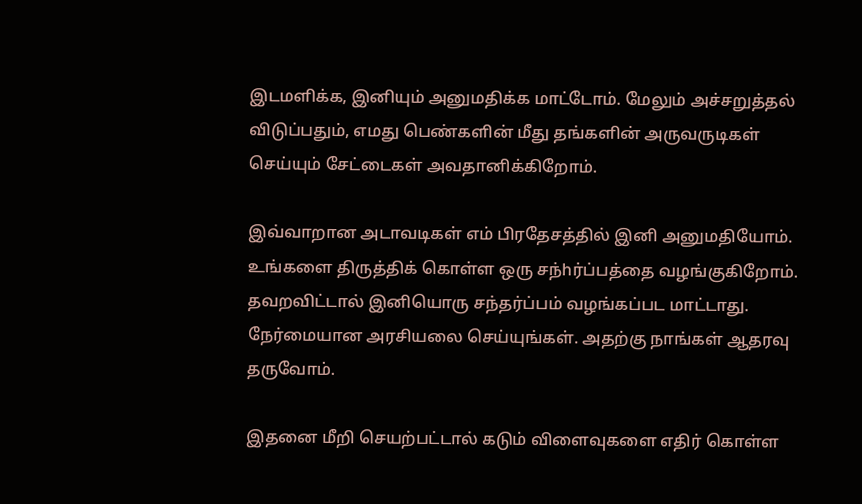இடமளிக்க, இனியும் அனுமதிக்க மாட்டோம். மேலும் அச்சறுத்தல் விடுப்பதும், எமது பெண்களின் மீது தங்களின் அருவருடிகள் செய்யும் சேட்டைகள் அவதானிக்கிறோம்.

இவ்வாறான அடாவடிகள் எம் பிரதேசத்தில் இனி அனுமதியோம். உங்களை திருத்திக் கொள்ள ஒரு சந்hர்ப்பத்தை வழங்குகிறோம். தவறவிட்டால் இனியொரு சந்தர்ப்பம் வழங்கப்பட மாட்டாது. நேர்மையான அரசியலை செய்யுங்கள். அதற்கு நாங்கள் ஆதரவு தருவோம்.

இதனை மீறி செயற்பட்டால் கடும் விளைவுகளை எதிர் கொள்ள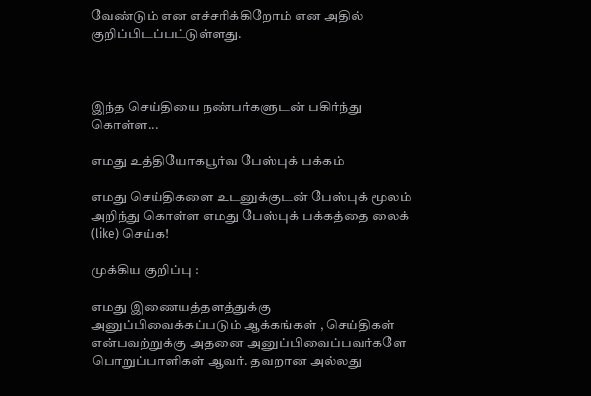வேண்டும் என எச்சரிக்கிறோம் என அதில் குறிப்பிடப்பட்டுள்ளது.



இந்த செய்தியை நண்பர்களுடன் பகிர்ந்து கொள்ள...

எமது உத்தியோகபூர்வ பேஸ்புக் பக்கம்

எமது செய்திகளை உடனுக்குடன் பேஸ்புக் மூலம் அறிந்து கொள்ள எமது பேஸ்புக் பக்கத்தை லைக் (like) செய்க!

முக்கிய குறிப்பு :

எமது இணையத்தளத்துக்கு அனுப்பிவைக்கப்படும் ஆக்கங்கள் , செய்திகள் என்பவற்றுக்கு அதனை அனுப்பிவைப்பவர்களே பொறுப்பாளிகள் ஆவர். தவறான அல்லது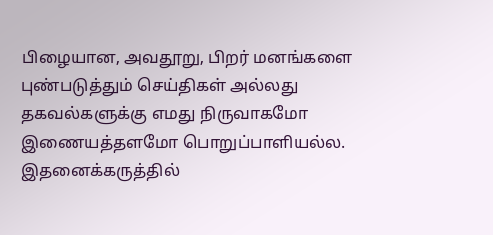பிழையான, அவதூறு, பிறர் மனங்களை புண்படுத்தும் செய்திகள் அல்லது தகவல்களுக்கு எமது நிருவாகமோ இணையத்தளமோ பொறுப்பாளியல்ல. இதனைக்கருத்தில்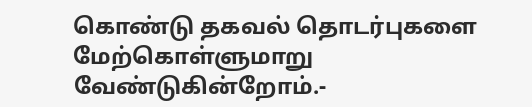கொண்டு தகவல் தொடர்புகளை மேற்கொள்ளுமாறு வேண்டுகின்றோம்.-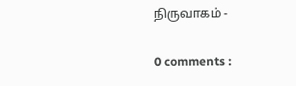நிருவாகம் -

0 comments :